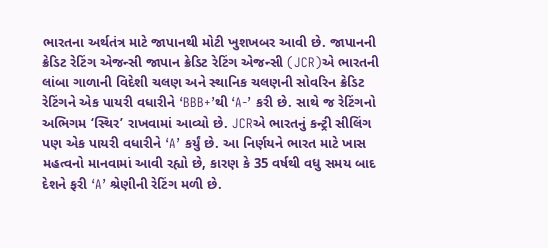ભારતના અર્થતંત્ર માટે જાપાનથી મોટી ખુશખબર આવી છે. જાપાનની ક્રેડિટ રેટિંગ એજન્સી જાપાન ક્રેડિટ રેટિંગ એજન્સી (JCR)એ ભારતની લાંબા ગાળાની વિદેશી ચલણ અને સ્થાનિક ચલણની સોવરિન ક્રેડિટ રેટિંગને એક પાયરી વધારીને ‘BBB+’થી ‘A-’ કરી છે. સાથે જ રેટિંગનો અભિગમ ‘સ્થિર’ રાખવામાં આવ્યો છે. JCRએ ભારતનું કન્ટ્રી સીલિંગ પણ એક પાયરી વધારીને ‘A’ કર્યું છે. આ નિર્ણયને ભારત માટે ખાસ મહત્વનો માનવામાં આવી રહ્યો છે, કારણ કે 35 વર્ષથી વધુ સમય બાદ દેશને ફરી ‘A’ શ્રેણીની રેટિંગ મળી છે.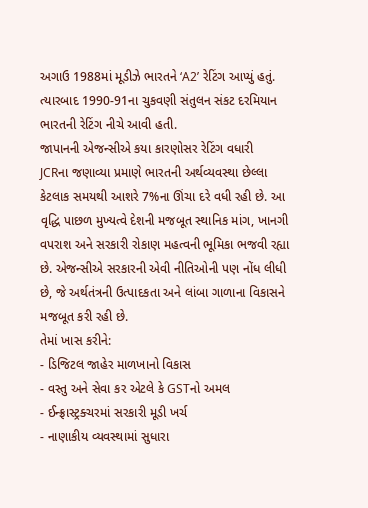અગાઉ 1988માં મૂડીઝે ભારતને ‘A2’ રેટિંગ આપ્યું હતું. ત્યારબાદ 1990-91ના ચુકવણી સંતુલન સંકટ દરમિયાન ભારતની રેટિંગ નીચે આવી હતી.
જાપાનની એજન્સીએ કયા કારણોસર રેટિંગ વધારી
JCRના જણાવ્યા પ્રમાણે ભારતની અર્થવ્યવસ્થા છેલ્લા કેટલાક સમયથી આશરે 7%ના ઊંચા દરે વધી રહી છે. આ વૃદ્ધિ પાછળ મુખ્યત્વે દેશની મજબૂત સ્થાનિક માંગ, ખાનગી વપરાશ અને સરકારી રોકાણ મહત્વની ભૂમિકા ભજવી રહ્યા છે. એજન્સીએ સરકારની એવી નીતિઓની પણ નોંધ લીધી છે, જે અર્થતંત્રની ઉત્પાદકતા અને લાંબા ગાળાના વિકાસને મજબૂત કરી રહી છે.
તેમાં ખાસ કરીને:
- ડિજિટલ જાહેર માળખાનો વિકાસ
- વસ્તુ અને સેવા કર એટલે કે GSTનો અમલ
- ઈન્ફ્રાસ્ટ્રક્ચરમાં સરકારી મૂડી ખર્ચ
- નાણાકીય વ્યવસ્થામાં સુધારા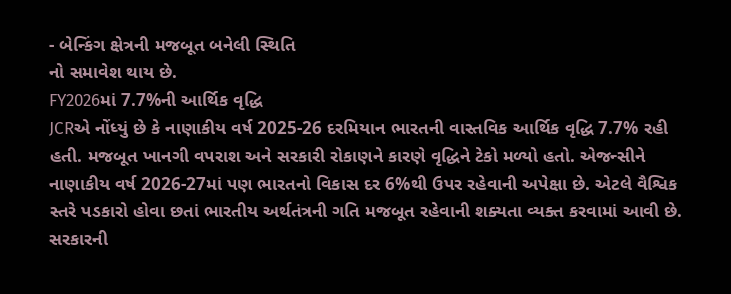- બેન્કિંગ ક્ષેત્રની મજબૂત બનેલી સ્થિતિ
નો સમાવેશ થાય છે.
FY2026માં 7.7%ની આર્થિક વૃદ્ધિ
JCRએ નોંધ્યું છે કે નાણાકીય વર્ષ 2025-26 દરમિયાન ભારતની વાસ્તવિક આર્થિક વૃદ્ધિ 7.7% રહી હતી. મજબૂત ખાનગી વપરાશ અને સરકારી રોકાણને કારણે વૃદ્ધિને ટેકો મળ્યો હતો. એજન્સીને નાણાકીય વર્ષ 2026-27માં પણ ભારતનો વિકાસ દર 6%થી ઉપર રહેવાની અપેક્ષા છે. એટલે વૈશ્વિક સ્તરે પડકારો હોવા છતાં ભારતીય અર્થતંત્રની ગતિ મજબૂત રહેવાની શક્યતા વ્યક્ત કરવામાં આવી છે.
સરકારની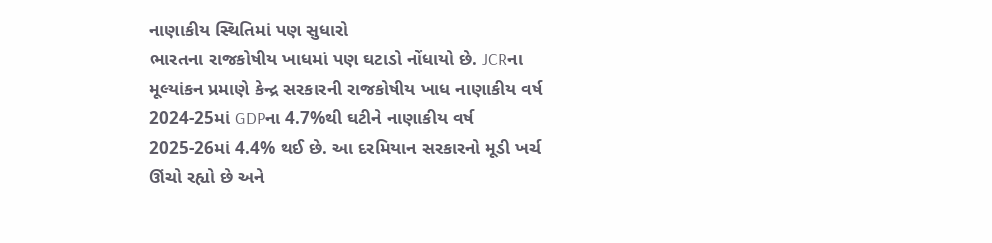નાણાકીય સ્થિતિમાં પણ સુધારો
ભારતના રાજકોષીય ખાધમાં પણ ઘટાડો નોંધાયો છે. JCRના મૂલ્યાંકન પ્રમાણે કેન્દ્ર સરકારની રાજકોષીય ખાધ નાણાકીય વર્ષ 2024-25માં GDPના 4.7%થી ઘટીને નાણાકીય વર્ષ 2025-26માં 4.4% થઈ છે. આ દરમિયાન સરકારનો મૂડી ખર્ચ ઊંચો રહ્યો છે અને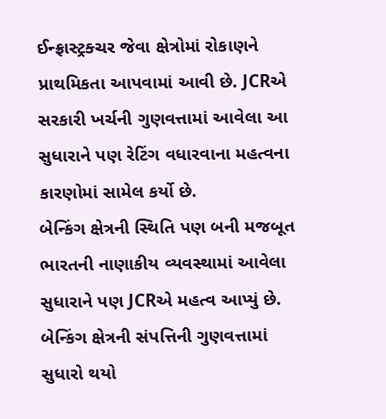ઈન્ફ્રાસ્ટ્રક્ચર જેવા ક્ષેત્રોમાં રોકાણને પ્રાથમિકતા આપવામાં આવી છે. JCRએ સરકારી ખર્ચની ગુણવત્તામાં આવેલા આ સુધારાને પણ રેટિંગ વધારવાના મહત્વના કારણોમાં સામેલ કર્યો છે.
બેન્કિંગ ક્ષેત્રની સ્થિતિ પણ બની મજબૂત
ભારતની નાણાકીય વ્યવસ્થામાં આવેલા સુધારાને પણ JCRએ મહત્વ આપ્યું છે. બેન્કિંગ ક્ષેત્રની સંપત્તિની ગુણવત્તામાં સુધારો થયો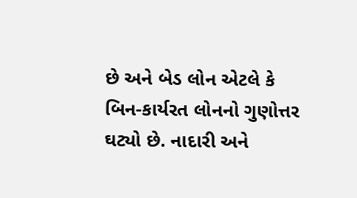છે અને બેડ લોન એટલે કે બિન-કાર્યરત લોનનો ગુણોત્તર ઘટ્યો છે. નાદારી અને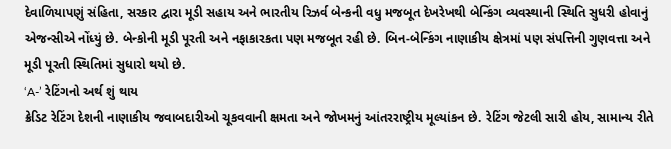દેવાળિયાપણું સંહિતા, સરકાર દ્વારા મૂડી સહાય અને ભારતીય રિઝર્વ બેન્કની વધુ મજબૂત દેખરેખથી બેન્કિંગ વ્યવસ્થાની સ્થિતિ સુધરી હોવાનું એજન્સીએ નોંધ્યું છે. બેન્કોની મૂડી પૂરતી અને નફાકારકતા પણ મજબૂત રહી છે. બિન-બેન્કિંગ નાણાકીય ક્ષેત્રમાં પણ સંપત્તિની ગુણવત્તા અને મૂડી પૂરતી સ્થિતિમાં સુધારો થયો છે.
‘A-’ રેટિંગનો અર્થ શું થાય
ક્રેડિટ રેટિંગ દેશની નાણાકીય જવાબદારીઓ ચૂકવવાની ક્ષમતા અને જોખમનું આંતરરાષ્ટ્રીય મૂલ્યાંકન છે. રેટિંગ જેટલી સારી હોય, સામાન્ય રીતે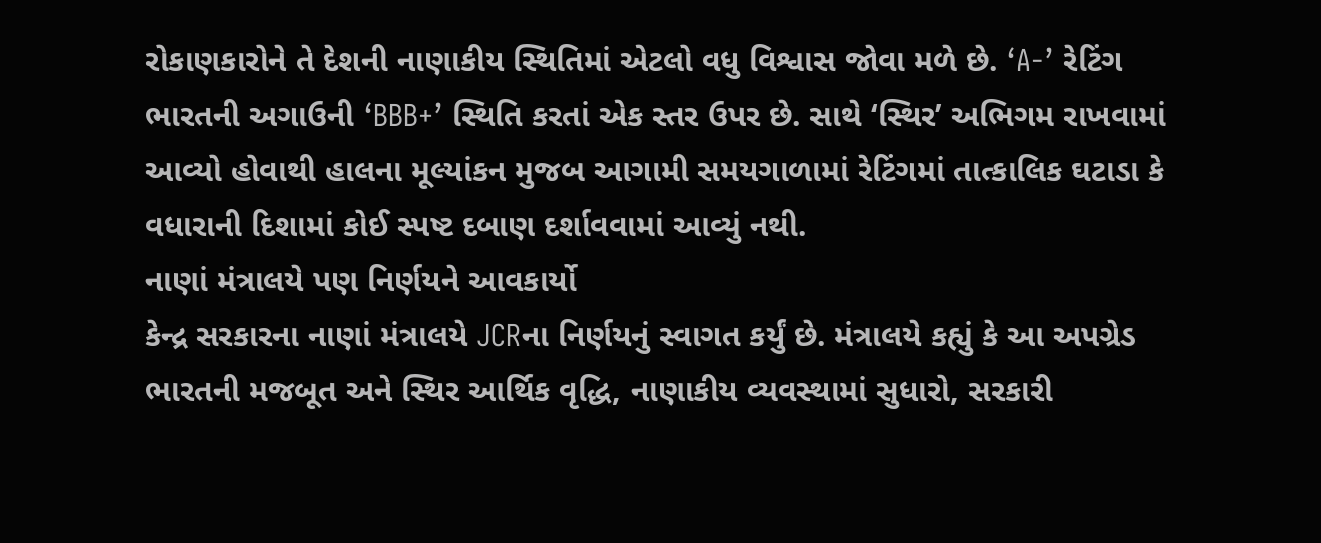રોકાણકારોને તે દેશની નાણાકીય સ્થિતિમાં એટલો વધુ વિશ્વાસ જોવા મળે છે. ‘A-’ રેટિંગ ભારતની અગાઉની ‘BBB+’ સ્થિતિ કરતાં એક સ્તર ઉપર છે. સાથે ‘સ્થિર’ અભિગમ રાખવામાં આવ્યો હોવાથી હાલના મૂલ્યાંકન મુજબ આગામી સમયગાળામાં રેટિંગમાં તાત્કાલિક ઘટાડા કે વધારાની દિશામાં કોઈ સ્પષ્ટ દબાણ દર્શાવવામાં આવ્યું નથી.
નાણાં મંત્રાલયે પણ નિર્ણયને આવકાર્યો
કેન્દ્ર સરકારના નાણાં મંત્રાલયે JCRના નિર્ણયનું સ્વાગત કર્યું છે. મંત્રાલયે કહ્યું કે આ અપગ્રેડ ભારતની મજબૂત અને સ્થિર આર્થિક વૃદ્ધિ, નાણાકીય વ્યવસ્થામાં સુધારો, સરકારી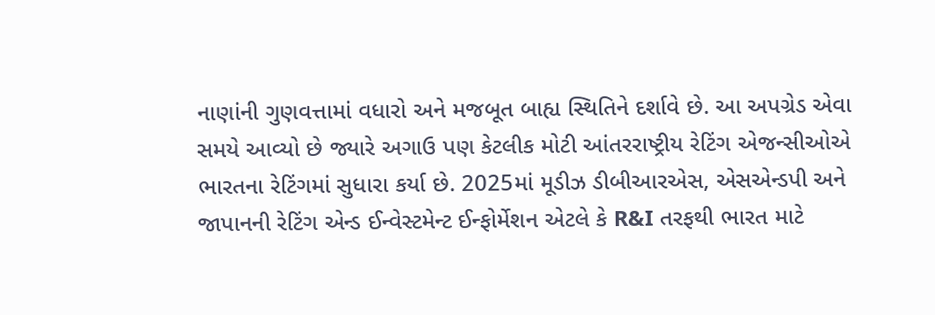નાણાંની ગુણવત્તામાં વધારો અને મજબૂત બાહ્ય સ્થિતિને દર્શાવે છે. આ અપગ્રેડ એવા સમયે આવ્યો છે જ્યારે અગાઉ પણ કેટલીક મોટી આંતરરાષ્ટ્રીય રેટિંગ એજન્સીઓએ ભારતના રેટિંગમાં સુધારા કર્યા છે. 2025માં મૂડીઝ ડીબીઆરએસ, એસએન્ડપી અને જાપાનની રેટિંગ એન્ડ ઈન્વેસ્ટમેન્ટ ઈન્ફોર્મેશન એટલે કે R&I તરફથી ભારત માટે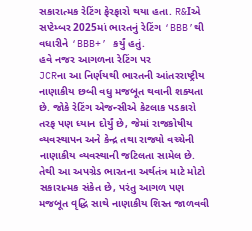સકારાત્મક રેટિંગ ફેરફારો થયા હતા. R&Iએ સપ્ટેમ્બર 2025માં ભારતનું રેટિંગ ‘BBB’થી વધારીને ‘BBB+’ કર્યું હતું.
હવે નજર આગળના રેટિંગ પર
JCRના આ નિર્ણયથી ભારતની આંતરરાષ્ટ્રીય નાણાકીય છબી વધુ મજબૂત થવાની શક્યતા છે. જોકે રેટિંગ એજન્સીએ કેટલાક પડકારો તરફ પણ ધ્યાન દોર્યું છે, જેમાં રાજકોષીય વ્યવસ્થાપન અને કેન્દ્ર તથા રાજ્યો વચ્ચેની નાણાકીય વ્યવસ્થાની જટિલતા સામેલ છે.
તેથી આ અપગ્રેડ ભારતના અર્થતંત્ર માટે મોટો સકારાત્મક સંકેત છે, પરંતુ આગળ પણ મજબૂત વૃદ્ધિ સાથે નાણાકીય શિસ્ત જાળવવી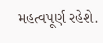મહત્વપૂર્ણ રહેશે.